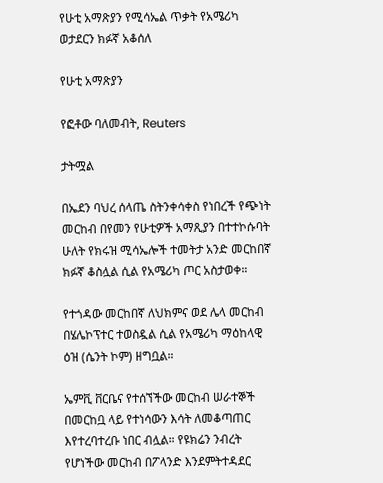የሁቲ አማጽያን የሚሳኤል ጥቃት የአሜሪካ ወታደርን ክፉኛ አቆሰለ

የሁቲ አማጽያን

የፎቶው ባለመብት, Reuters

ታትሟል

በኤደን ባህረ ሰላጤ ስትንቀሳቀስ የነበረች የጭነት መርከብ በየመን የሁቲዎች አማጺያን በተተኮሱባት ሁለት የክሩዝ ሚሳኤሎች ተመትታ አንድ መርከበኛ ክፉኛ ቆስሏል ሲል የአሜሪካ ጦር አስታወቀ።

የተጎዳው መርከበኛ ለህክምና ወደ ሌላ መርከብ በሄሌኮፕተር ተወስዷል ሲል የአሜሪካ ማዕከላዊ ዕዝ (ሴንት ኮም) ዘግቧል።

ኤምቪ ቨርቤና የተሰኘችው መርከብ ሠራተኞች በመርከቧ ላይ የተነሳውን እሳት ለመቆጣጠር እየተረባተረቡ ነበር ብሏል። የዩክሬን ንብረት የሆነችው መርከብ በፖላንድ እንደምትተዳደር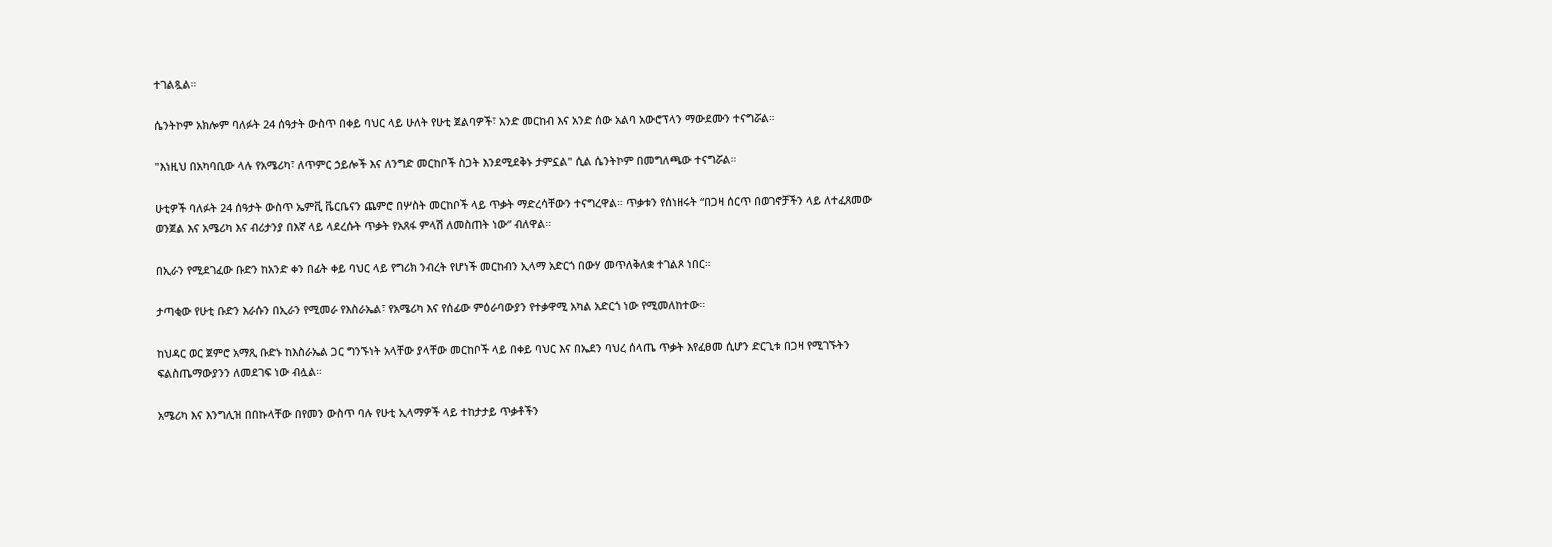ተገልጿል።

ሴንትኮም አክሎም ባለፉት 24 ሰዓታት ውስጥ በቀይ ባህር ላይ ሁለት የሁቲ ጀልባዎች፣ አንድ መርከብ እና አንድ ሰው አልባ አውሮፕላን ማውደሙን ተናግሯል።

"እነዚህ በአካባቢው ላሉ የአሜሪካ፣ ለጥምር ኃይሎች እና ለንግድ መርከቦች ስጋት እንደሚደቅኑ ታምኗል" ሲል ሴንትኮም በመግለጫው ተናግሯል።

ሁቲዎች ባለፉት 24 ሰዓታት ውስጥ ኤምቪ ቬርቤናን ጨምሮ በሦስት መርከቦች ላይ ጥቃት ማድረሳቸውን ተናግረዋል። ጥቃቱን የሰነዘሩት “በጋዛ ሰርጥ በወገኖቻችን ላይ ለተፈጸመው ወንጀል እና አሜሪካ እና ብሪታንያ በእኛ ላይ ላደረሱት ጥቃት የአጸፋ ምላሽ ለመስጠት ነው” ብለዋል።

በኢራን የሚደገፈው ቡድን ከአንድ ቀን በፊት ቀይ ባህር ላይ የግሪክ ንብረት የሆነች መርከብን ኢላማ አድርጎ በውሃ መጥለቅለቋ ተገልጾ ነበር።

ታጣቂው የሁቲ ቡድን እራሱን በኢራን የሚመራ የእስራኤል፣ የአሜሪካ እና የሰፊው ምዕራባውያን የተቃዋሚ አካል አድርጎ ነው የሚመለከተው።

ከህዳር ወር ጀምሮ አማጺ ቡድኑ ከእስራኤል ጋር ግንኙነት አላቸው ያላቸው መርከቦች ላይ በቀይ ባህር እና በኤደን ባህረ ሰላጤ ጥቃት እየፈፀመ ሲሆን ድርጊቱ በጋዛ የሚገኙትን ፍልስጤማውያንን ለመደገፍ ነው ብሏል።

አሜሪካ እና እንግሊዝ በበኩላቸው በየመን ውስጥ ባሉ የሁቲ ኢላማዎች ላይ ተከታታይ ጥቃቶችን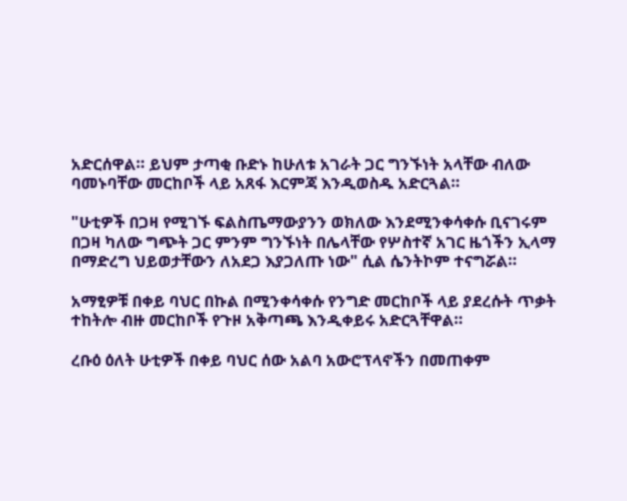አድርሰዋል። ይህም ታጣቂ ቡድኑ ከሁለቱ አገራት ጋር ግንኙነት አላቸው ብለው ባመኑባቸው መርከቦች ላይ አጸፋ እርምጃ እንዲወስዱ አድርጓል።

"ሁቲዎች በጋዛ የሚገኙ ፍልስጤማውያንን ወክለው እንደሚንቀሳቀሱ ቢናገሩም በጋዛ ካለው ግጭት ጋር ምንም ግንኙነት በሌላቸው የሦስተኛ አገር ዜጎችን ኢላማ በማድረግ ህይወታቸውን ለአደጋ እያጋለጡ ነው" ሲል ሴንትኮም ተናግሯል።

አማፂዎቹ በቀይ ባህር በኩል በሚንቀሳቀሱ የንግድ መርከቦች ላይ ያደረሱት ጥቃት ተከትሎ ብዙ መርከቦች የጉዞ አቅጣጫ እንዲቀይሩ አድርጓቸዋል።

ረቡዕ ዕለት ሁቲዎች በቀይ ባህር ሰው አልባ አውሮፕላኖችን በመጠቀም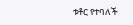ቱቶር የተባለች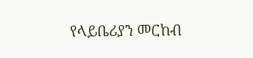የላይቤሪያን መርከብ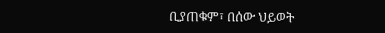ቢያጠቁም፣ በሰው ህይወት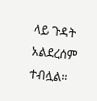ላይ ጉዳት አልደረሰም ተብሏል።